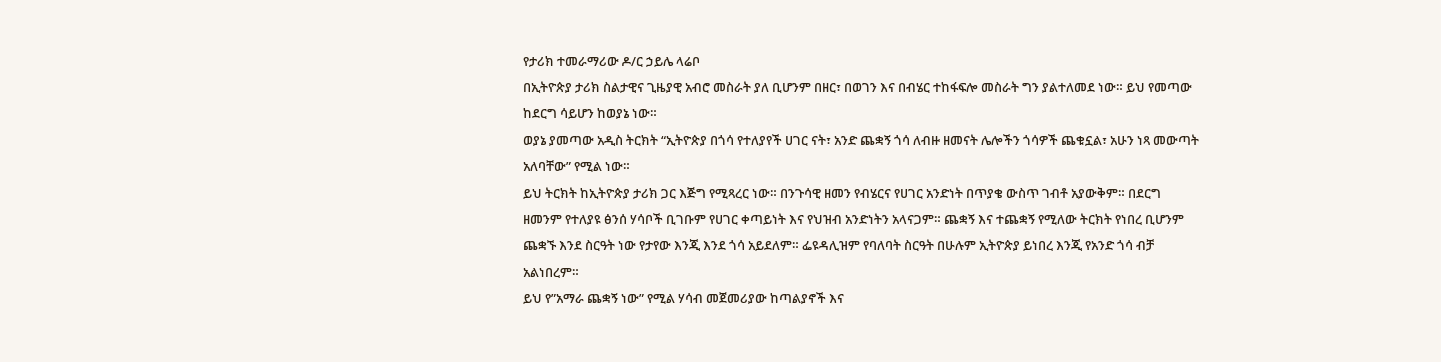የታሪክ ተመራማሪው ዶ/ር ኃይሌ ላሬቦ
በኢትዮጵያ ታሪክ ስልታዊና ጊዜያዊ አብሮ መስራት ያለ ቢሆንም በዘር፣ በወገን እና በብሄር ተከፋፍሎ መስራት ግን ያልተለመደ ነው። ይህ የመጣው ከደርግ ሳይሆን ከወያኔ ነው።
ወያኔ ያመጣው አዲስ ትርክት “ኢትዮጵያ በጎሳ የተለያየች ሀገር ናት፣ አንድ ጨቋኝ ጎሳ ለብዙ ዘመናት ሌሎችን ጎሳዎች ጨቁኗል፣ አሁን ነጻ መውጣት አለባቸው” የሚል ነው።
ይህ ትርክት ከኢትዮጵያ ታሪክ ጋር እጅግ የሚጻረር ነው። በንጉሳዊ ዘመን የብሄርና የሀገር አንድነት በጥያቄ ውስጥ ገብቶ አያውቅም። በደርግ ዘመንም የተለያዩ ፅንሰ ሃሳቦች ቢገቡም የሀገር ቀጣይነት እና የህዝብ አንድነትን አላናጋም። ጨቋኝ እና ተጨቋኝ የሚለው ትርክት የነበረ ቢሆንም ጨቋኙ እንደ ስርዓት ነው የታየው እንጂ እንደ ጎሳ አይደለም። ፌዩዳሊዝም የባለባት ስርዓት በሁሉም ኢትዮጵያ ይነበረ እንጂ የአንድ ጎሳ ብቻ አልነበረም።
ይህ የ”አማራ ጨቋኝ ነው” የሚል ሃሳብ መጀመሪያው ከጣልያኖች እና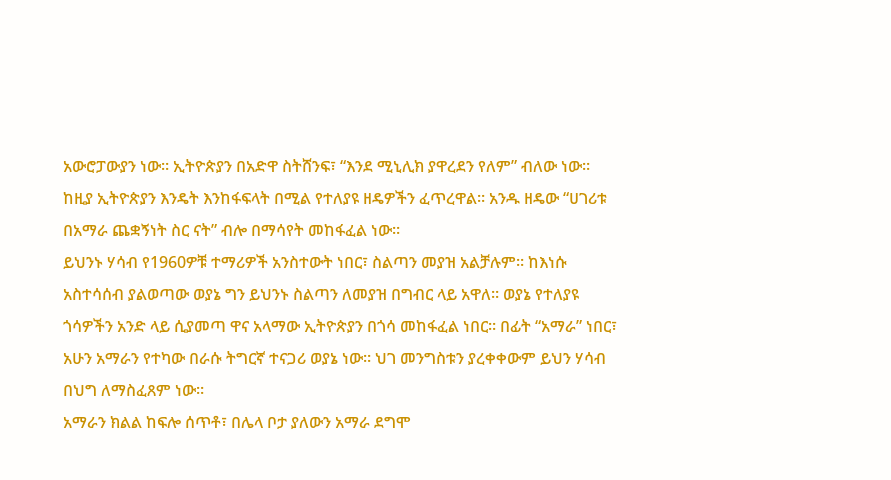አውሮፓውያን ነው። ኢትዮጵያን በአድዋ ስትሸንፍ፣ “እንደ ሚኒሊክ ያዋረደን የለም” ብለው ነው። ከዚያ ኢትዮጵያን እንዴት እንከፋፍላት በሚል የተለያዩ ዘዴዎችን ፈጥረዋል። አንዱ ዘዴው “ሀገሪቱ በአማራ ጨቋኝነት ስር ናት” ብሎ በማሳየት መከፋፈል ነው።
ይህንኑ ሃሳብ የ1960ዎቹ ተማሪዎች አንስተውት ነበር፣ ስልጣን መያዝ አልቻሉም። ከእነሱ አስተሳሰብ ያልወጣው ወያኔ ግን ይህንኑ ስልጣን ለመያዝ በግብር ላይ አዋለ። ወያኔ የተለያዩ ጎሳዎችን አንድ ላይ ሲያመጣ ዋና አላማው ኢትዮጵያን በጎሳ መከፋፈል ነበር። በፊት “አማራ” ነበር፣ አሁን አማራን የተካው በራሱ ትግርኛ ተናጋሪ ወያኔ ነው። ህገ መንግስቱን ያረቀቀውም ይህን ሃሳብ በህግ ለማስፈጸም ነው።
አማራን ክልል ከፍሎ ሰጥቶ፣ በሌላ ቦታ ያለውን አማራ ደግሞ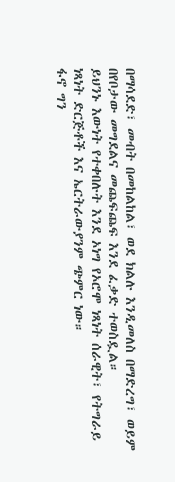በማሳደድ፣ መብት በመከልከል፣ ወደ ክልሉ እንዲመለስ በማድረግ፣ ወይም በየቦታው መግደልና መጨፍጨፍ እንደ ፈቃድ ተወስዷል።
ይህንኑ እውነት የተቀበሉት እንደ ኦነግ የኦሮሞ ነጻነት ሰራዊት፣ የትግራይ ነጻነት ድርጅቶች እና ኤርትራውያንም ጭምር ነው።
ፋኖ ግን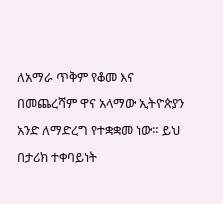ለአማራ ጥቅም የቆመ እና በመጨረሻም ዋና አላማው ኢትዮጵያን አንድ ለማድረግ የተቋቋመ ነው። ይህ በታሪክ ተቀባይነት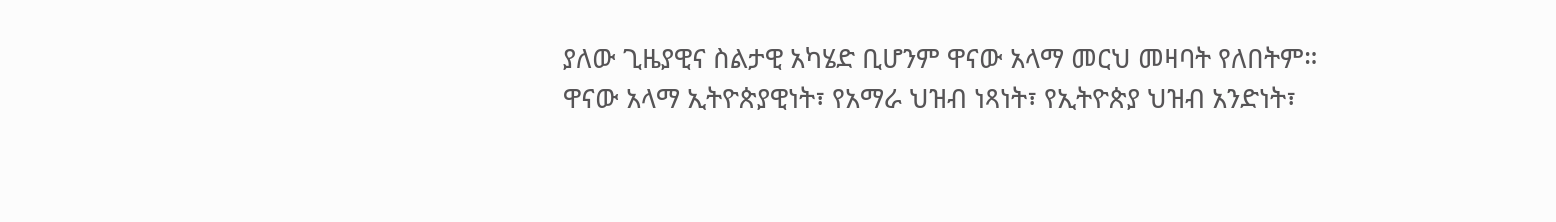ያለው ጊዜያዊና ስልታዊ አካሄድ ቢሆንም ዋናው አላማ መርህ መዛባት የለበትም።
ዋናው አላማ ኢትዮጵያዊነት፣ የአማራ ህዝብ ነጻነት፣ የኢትዮጵያ ህዝብ አንድነት፣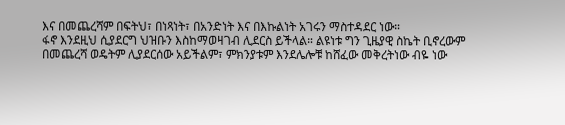እና በመጨረሻም በፍትህ፣ በነጻነት፣ በአንድነት እና በእኩልነት አገሩን ማስተዳደር ነው።
ፋኖ እንደዚህ ሲያደርግ ህዝቡን እስከማወዛገብ ሊደርስ ይችላል። ልዩነቱ ግን ጊዜያዊ ስኬት ቢኖረውም በመጨረሻ ወዴትም ሊያደርሰው አይችልም፣ ምክንያቱም እንደሌሎቹ ከሸፈው መቅረትነው ብዬ ነው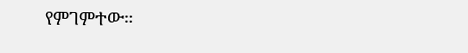የምገምተው።